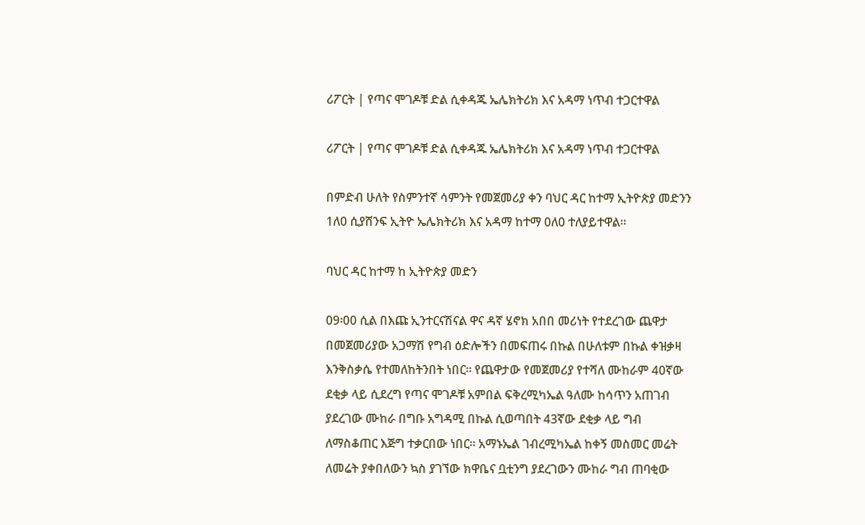ሪፖርት | የጣና ሞገዶቹ ድል ሲቀዳጁ ኤሌክትሪክ እና አዳማ ነጥብ ተጋርተዋል

ሪፖርት | የጣና ሞገዶቹ ድል ሲቀዳጁ ኤሌክትሪክ እና አዳማ ነጥብ ተጋርተዋል

በምድብ ሁለት የስምንተኛ ሳምንት የመጀመሪያ ቀን ባህር ዳር ከተማ ኢትዮጵያ መድንን 1ለ0 ሲያሸንፍ ኢትዮ ኤሌክትሪክ እና አዳማ ከተማ 0ለ0 ተለያይተዋል።

ባህር ዳር ከተማ ከ ኢትዮጵያ መድን

09፡00 ሲል በእጩ ኢንተርናሽናል ዋና ዳኛ ሄኖክ አበበ መሪነት የተደረገው ጨዋታ በመጀመሪያው አጋማሽ የግብ ዕድሎችን በመፍጠሩ በኩል በሁለቱም በኩል ቀዝቃዛ እንቅስቃሴ የተመለከትንበት ነበር። የጨዋታው የመጀመሪያ የተሻለ ሙከራም 40ኛው ደቂቃ ላይ ሲደረግ የጣና ሞገዶቹ አምበል ፍቅረሚካኤል ዓለሙ ከሳጥን አጠገብ ያደረገው ሙከራ በግቡ አግዳሚ በኩል ሲወጣበት 43ኛው ደቂቃ ላይ ግብ ለማስቆጠር እጅግ ተቃርበው ነበር። አማኑኤል ገብረሚካኤል ከቀኝ መስመር መሬት ለመሬት ያቀበለውን ኳስ ያገኘው ክዋቤና ቧቲንግ ያደረገውን ሙከራ ግብ ጠባቂው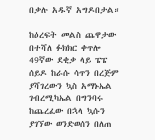በቃሉ አዱኛ አግዶበታል።

ከዕረፍት መልስ ጨዋታው በተሻለ ፉክክር ቀጥሎ 49ኛው ደቂቃ ላይ ፔፔ ሰይዶ ከራሱ ሳጥን በረጅም ያሻገረውን ኳስ አማኑኤል ገብረሚካኤል በግንባሩ ከጨረፈው በኋላ ኳሱን ያገኘው ወንድወሰን በለጠ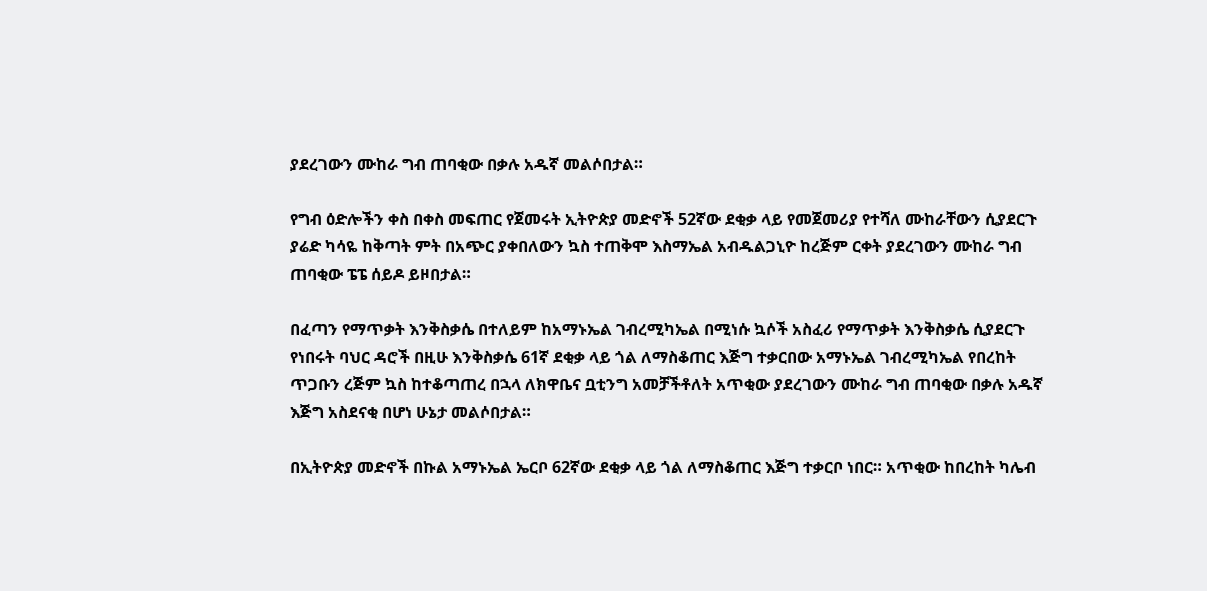ያደረገውን ሙከራ ግብ ጠባቂው በቃሉ አዱኛ መልሶበታል።

የግብ ዕድሎችን ቀስ በቀስ መፍጠር የጀመሩት ኢትዮጵያ መድኖች 52ኛው ደቂቃ ላይ የመጀመሪያ የተሻለ ሙከራቸውን ሲያደርጉ ያሬድ ካሳዬ ከቅጣት ምት በአጭር ያቀበለውን ኳስ ተጠቅሞ እስማኤል አብዱልጋኒዮ ከረጅም ርቀት ያደረገውን ሙከራ ግብ ጠባቂው ፔፔ ሰይዶ ይዞበታል።

በፈጣን የማጥቃት እንቅስቃሴ በተለይም ከአማኑኤል ገብረሚካኤል በሚነሱ ኳሶች አስፈሪ የማጥቃት እንቅስቃሴ ሲያደርጉ የነበሩት ባህር ዳሮች በዚሁ እንቅስቃሴ 61ኛ ደቂቃ ላይ ጎል ለማስቆጠር እጅግ ተቃርበው አማኑኤል ገብረሚካኤል የበረከት ጥጋቡን ረጅም ኳስ ከተቆጣጠረ በኋላ ለክዋቤና ቧቲንግ አመቻችቶለት አጥቂው ያደረገውን ሙከራ ግብ ጠባቂው በቃሉ አዱኛ እጅግ አስደናቂ በሆነ ሁኔታ መልሶበታል።

በኢትዮጵያ መድኖች በኩል አማኑኤል ኤርቦ 62ኛው ደቂቃ ላይ ጎል ለማስቆጠር እጅግ ተቃርቦ ነበር። አጥቂው ከበረከት ካሌብ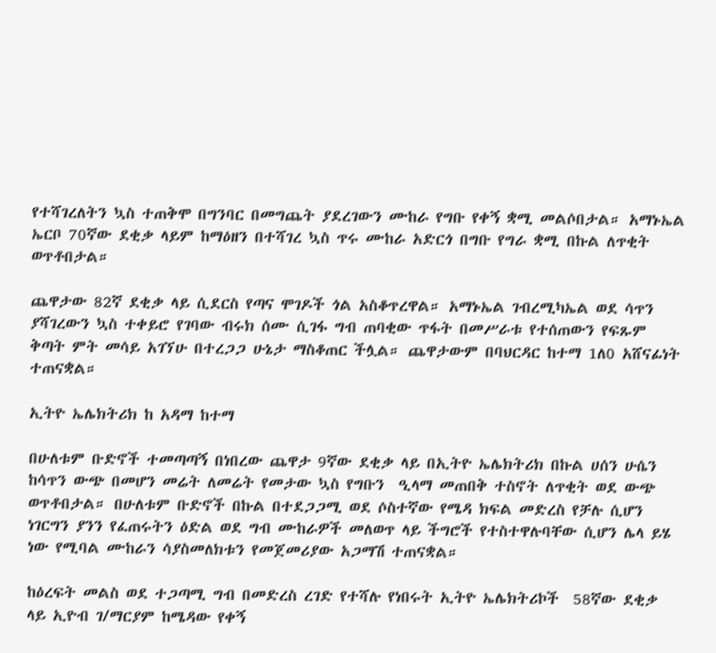የተሻገረለትን ኳስ ተጠቅሞ በግንባር በመግጨት ያደረገውን ሙከራ የግቡ የቀኝ ቋሚ መልሶበታል። አማኑኤል ኤርቦ 70ኛው ደቂቃ ላይም ከማዕዘን በተሻገረ ኳስ ጥሩ ሙከራ አድርጎ በግቡ የግራ ቋሚ በኩል ለጥቂት ወጥቶበታል።

ጨዋታው 82ኛ ደቂቃ ላይ ሲደርስ የጣና ሞገዶች ጎል አስቆጥረዋል። አማኑኤል ገብረሚካኤል ወደ ሳጥን ያሻገረውን ኳስ ተቀይሮ የገባው ብሩክ ሰሙ ሲገፋ ግብ ጠባቂው ጥፋት በመሥራቱ የተሰጠውን የፍጹም ቅጣት ምት መሳይ አገኘሁ በተረጋጋ ሁኔታ ማስቆጠር ችሏል። ጨዋታውም በባህርዳር ከተማ 1ለ0 አሸናፊነት ተጠናቋል።

ኢትዮ ኤሌክትሪክ ከ አዳማ ከተማ

በሁለቱም ቡድኖች ተመጣጣኝ በነበረው ጨዋታ 9ኛው ደቂቃ ላይ በኢትዮ ኤሌክትሪክ በኩል ሀሰን ሁሴን ከሳጥን ውጭ በመሆን መሬት ለመሬት የመታው ኳስ የግቡን  ዒላማ መጠበቅ ተስኖት ለጥቂት ወደ ውጭ ወጥቶበታል። በሁለቱም ቡድኖች በኩል በተደጋጋሚ ወደ ሶስተኛው የሜዳ ክፍል መድረስ የቻሉ ሲሆን ነገርግን ያንን የፈጠሩትን ዕድል ወደ ግብ ሙከራዎች መለወጥ ላይ ችግሮች የተስተዋሉባቸው ሲሆን ሌላ ይሄ ነው የሚባል ሙከራን ሳያስመለክቱን የመጀመሪያው አጋማሽ ተጠናቋል።

ከዕረፍት መልስ ወደ ተጋጣሚ ግብ በመድረስ ረገድ የተሻሉ የነበሩት ኢትዮ ኤሌክትሪኮች  58ኛው ደቂቃ ላይ ኢዮብ ገ/ማርያም ከሜዳው የቀኝ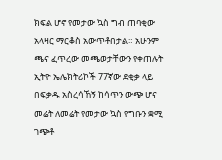ክፍል ሆኖ የመታው ኳስ ግብ ጠባቂው አላዛር ማርቆስ አውጥቶበታል። አሁንም ጫና ፈጥረው መጫወታቸውን የቀጠሉት ኢትዮ ኤሌክትሪኮች 77ኛው ደቂቃ ላይ በፍቃዱ አስረሳኸኝ ከሳጥን ውጭ ሆና መሬት ለመሬት የመታው ኳስ የግቡን ቋሚ ገጭቶ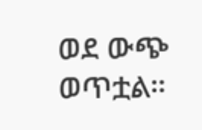ወደ ውጭ ወጥቷል።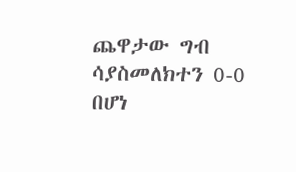ጨዋታው ግብ ሳያስመለክተን 0-0 በሆነ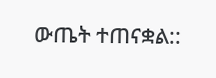ውጤት ተጠናቋል::